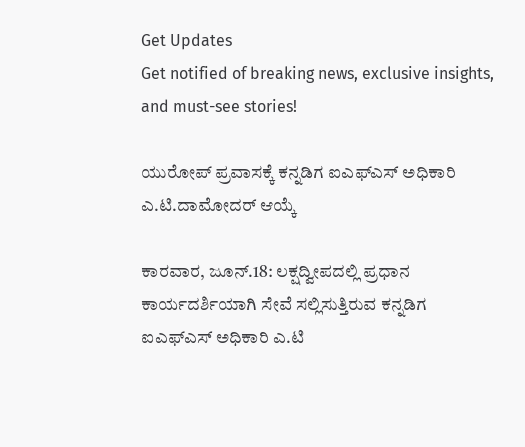Get Updates
Get notified of breaking news, exclusive insights, and must-see stories!

ಯುರೋಪ್ ಪ್ರವಾಸಕ್ಕೆ ಕನ್ನಡಿಗ ಐಎಫ್ಎಸ್ ಅಧಿಕಾರಿ ಎ.ಟಿ.ದಾಮೋದರ್ ಆಯ್ಕೆ

ಕಾರವಾರ, ಜೂನ್.18: ಲಕ್ಷದ್ವೀಪದಲ್ಲಿ ಪ್ರಧಾನ ಕಾರ್ಯದರ್ಶಿಯಾಗಿ ಸೇವೆ ಸಲ್ಲಿಸುತ್ತಿರುವ ಕನ್ನಡಿಗ ಐಎಫ್ಎಸ್ ಅಧಿಕಾರಿ ಎ.ಟಿ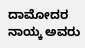ದಾಮೋದರ ನಾಯ್ಕ ಅವರು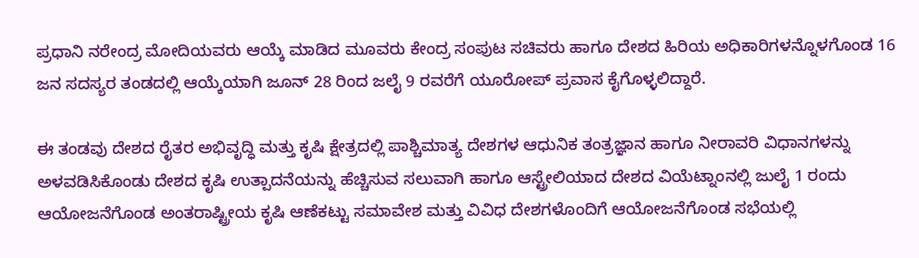ಪ್ರಧಾನಿ ನರೇಂದ್ರ ಮೋದಿಯವರು ಆಯ್ಕೆ ಮಾಡಿದ ಮೂವರು ಕೇಂದ್ರ ಸಂಪುಟ ಸಚಿವರು ಹಾಗೂ ದೇಶದ ಹಿರಿಯ ಅಧಿಕಾರಿಗಳನ್ನೊಳಗೊಂಡ 16 ಜನ ಸದಸ್ಯರ ತಂಡದಲ್ಲಿ ಆಯ್ಕೆಯಾಗಿ ಜೂನ್ 28 ರಿಂದ ಜಲೈ 9 ರವರೆಗೆ ಯೂರೋಪ್ ಪ್ರವಾಸ ಕೈಗೊಳ್ಳಲಿದ್ದಾರೆ.

ಈ ತಂಡವು ದೇಶದ ರೈತರ ಅಭಿವೃದ್ಧಿ ಮತ್ತು ಕೃಷಿ ಕ್ಷೇತ್ರದಲ್ಲಿ ಪಾಶ್ಚಿಮಾತ್ಯ ದೇಶಗಳ ಆಧುನಿಕ ತಂತ್ರಜ್ಞಾನ ಹಾಗೂ ನೀರಾವರಿ ವಿಧಾನಗಳನ್ನು ಅಳವಡಿಸಿಕೊಂಡು ದೇಶದ ಕೃಷಿ ಉತ್ಪಾದನೆಯನ್ನು ಹೆಚ್ಚಿಸುವ ಸಲುವಾಗಿ ಹಾಗೂ ಆಸ್ಟ್ರೇಲಿಯಾದ ದೇಶದ ವಿಯೆಟ್ನಾಂನಲ್ಲಿ ಜುಲೈ 1 ರಂದು ಆಯೋಜನೆಗೊಂಡ ಅಂತರಾಷ್ಟ್ರೀಯ ಕೃಷಿ ಆಣೆಕಟ್ಟು ಸಮಾವೇಶ ಮತ್ತು ವಿವಿಧ ದೇಶಗಳೊಂದಿಗೆ ಆಯೋಜನೆಗೊಂಡ ಸಭೆಯಲ್ಲಿ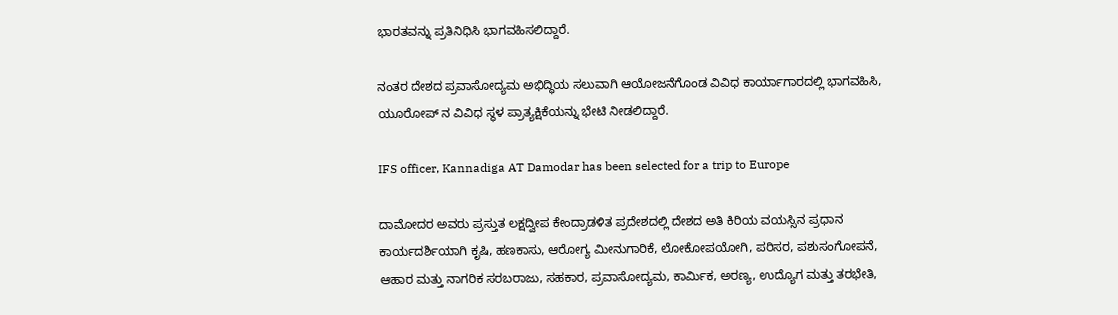ಭಾರತವನ್ನು ಪ್ರತಿನಿಧಿಸಿ ಭಾಗವಹಿಸಲಿದ್ದಾರೆ.

ನಂತರ ದೇಶದ ಪ್ರವಾಸೋದ್ಯಮ ಅಭಿದ್ಧಿಯ ಸಲುವಾಗಿ ಆಯೋಜನೆಗೊಂಡ ವಿವಿಧ ಕಾರ್ಯಾಗಾರದಲ್ಲಿ ಭಾಗವಹಿಸಿ, ಯೂರೋಪ್ ನ ವಿವಿಧ ಸ್ಥಳ ಪ್ರಾತ್ಯಕ್ಷಿಕೆಯನ್ನು ಭೇಟಿ ನೀಡಲಿದ್ದಾರೆ.

IFS officer, Kannadiga AT Damodar has been selected for a trip to Europe

ದಾಮೋದರ ಅವರು ಪ್ರಸ್ತುತ ಲಕ್ಷದ್ವೀಪ ಕೇಂದ್ರಾಡಳಿತ ಪ್ರದೇಶದಲ್ಲಿ ದೇಶದ ಅತಿ ಕಿರಿಯ ವಯಸ್ಸಿನ ಪ್ರಧಾನ ಕಾರ್ಯದರ್ಶಿಯಾಗಿ ಕೃಷಿ, ಹಣಕಾಸು, ಆರೋಗ್ಯ ಮೀನುಗಾರಿಕೆ, ಲೋಕೋಪಯೋಗಿ, ಪರಿಸರ, ಪಶುಸಂಗೋಪನೆ, ಆಹಾರ ಮತ್ತು ನಾಗರಿಕ ಸರಬರಾಜು, ಸಹಕಾರ, ಪ್ರವಾಸೋದ್ಯಮ, ಕಾರ್ಮಿಕ, ಅರಣ್ಯ, ಉದ್ಯೊಗ ಮತ್ತು ತರಭೇತಿ,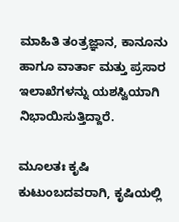ಮಾಹಿತಿ ತಂತ್ರಜ್ಞಾನ, ಕಾನೂನು ಹಾಗೂ ವಾರ್ತಾ ಮತ್ತು ಪ್ರಸಾರ ಇಲಾಖೆಗಳನ್ನು ಯಶಸ್ವಿಯಾಗಿ ನಿಭಾಯಿಸುತ್ತಿದ್ದಾರೆ.

ಮೂಲತಃ ಕೃಷಿ ಕುಟುಂಬದವರಾಗಿ, ಕೃಷಿಯಲ್ಲಿ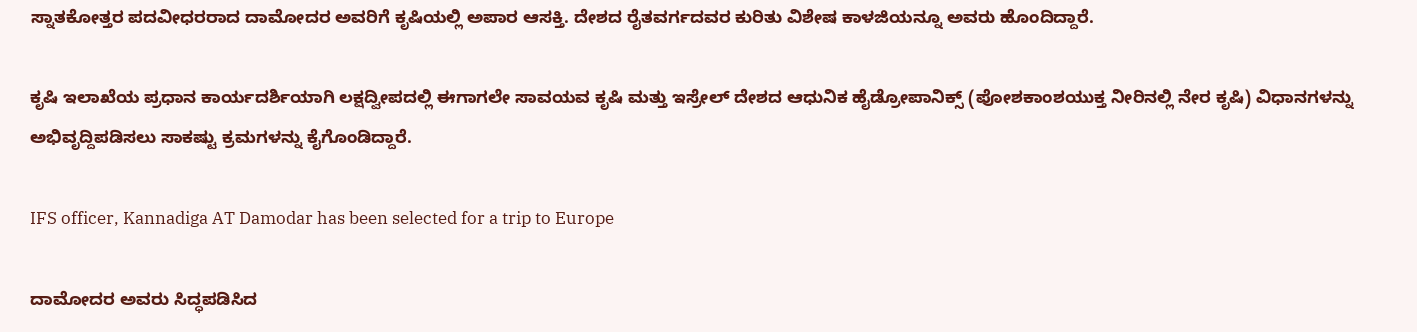ಸ್ನಾತಕೋತ್ತರ ಪದವೀಧರರಾದ ದಾಮೋದರ ಅವರಿಗೆ ಕೃಷಿಯಲ್ಲಿ ಅಪಾರ ಆಸಕ್ತಿ. ದೇಶದ ರೈತವರ್ಗದವರ ಕುರಿತು ವಿಶೇಷ ಕಾಳಜಿಯನ್ನೂ ಅವರು ಹೊಂದಿದ್ದಾರೆ.

ಕೃಷಿ ಇಲಾಖೆಯ ಪ್ರಧಾನ ಕಾರ್ಯದರ್ಶಿಯಾಗಿ ಲಕ್ಷದ್ವೀಪದಲ್ಲಿ ಈಗಾಗಲೇ ಸಾವಯವ ಕೃಷಿ ಮತ್ತು ಇಸ್ರೇಲ್ ದೇಶದ ಆಧುನಿಕ ಹೈಡ್ರೋಪಾನಿಕ್ಸ್ (ಪೋಶಕಾಂಶಯುಕ್ತ ನೀರಿನಲ್ಲಿ ನೇರ ಕೃಷಿ) ವಿಧಾನಗಳನ್ನು ಅಭಿವೃದ್ದಿಪಡಿಸಲು ಸಾಕಷ್ಟು ಕ್ರಮಗಳನ್ನು ಕೈಗೊಂಡಿದ್ದಾರೆ.

IFS officer, Kannadiga AT Damodar has been selected for a trip to Europe

ದಾಮೋದರ ಅವರು ಸಿದ್ಧಪಡಿಸಿದ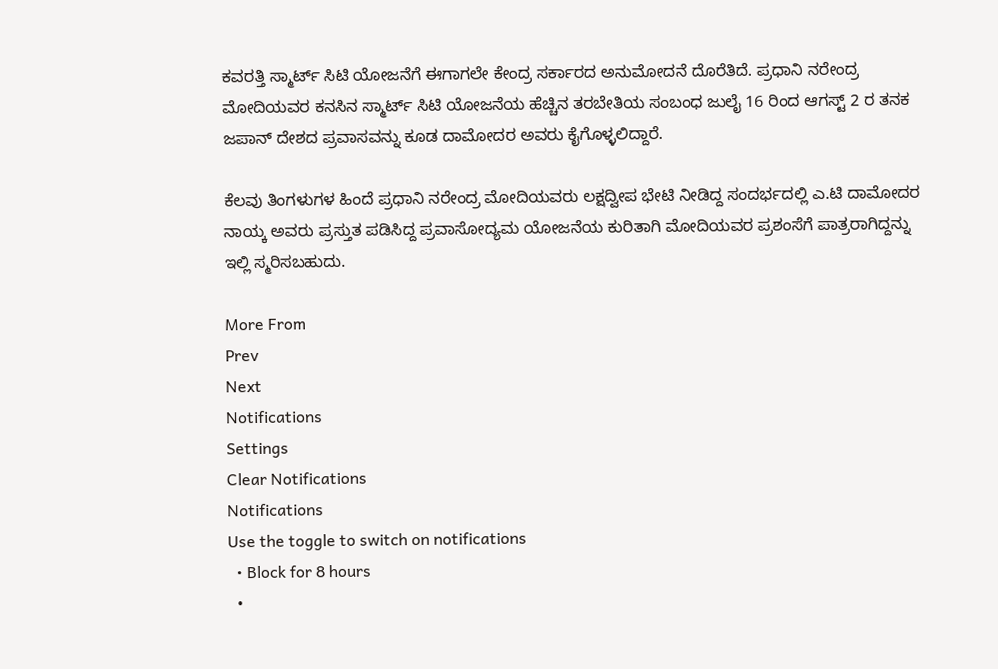ಕವರತ್ತಿ ಸ್ಮಾರ್ಟ್ ಸಿಟಿ ಯೋಜನೆಗೆ ಈಗಾಗಲೇ ಕೇಂದ್ರ ಸರ್ಕಾರದ ಅನುಮೋದನೆ ದೊರೆತಿದೆ. ಪ್ರಧಾನಿ ನರೇಂದ್ರ ಮೋದಿಯವರ ಕನಸಿನ ಸ್ಮಾರ್ಟ್ ಸಿಟಿ ಯೋಜನೆಯ ಹೆಚ್ಚಿನ ತರಬೇತಿಯ ಸಂಬಂಧ ಜುಲೈ 16 ರಿಂದ ಆಗಸ್ಟ್ 2 ರ ತನಕ ಜಪಾನ್ ದೇಶದ ಪ್ರವಾಸವನ್ನು ಕೂಡ ದಾಮೋದರ ಅವರು ಕೈಗೊಳ್ಳಲಿದ್ದಾರೆ.

ಕೆಲವು ತಿಂಗಳುಗಳ ಹಿಂದೆ ಪ್ರಧಾನಿ ನರೇಂದ್ರ ಮೋದಿಯವರು ಲಕ್ಷದ್ವೀಪ ಭೇಟಿ ನೀಡಿದ್ದ ಸಂದರ್ಭದಲ್ಲಿ ಎ.ಟಿ ದಾಮೋದರ ನಾಯ್ಕ ಅವರು ಪ್ರಸ್ತುತ ಪಡಿಸಿದ್ದ ಪ್ರವಾಸೋದ್ಯಮ ಯೋಜನೆಯ ಕುರಿತಾಗಿ ಮೋದಿಯವರ ಪ್ರಶಂಸೆಗೆ ಪಾತ್ರರಾಗಿದ್ದನ್ನು ಇಲ್ಲಿ ಸ್ಮರಿಸಬಹುದು.

More From
Prev
Next
Notifications
Settings
Clear Notifications
Notifications
Use the toggle to switch on notifications
  • Block for 8 hours
  •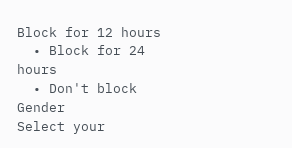Block for 12 hours
  • Block for 24 hours
  • Don't block
Gender
Select your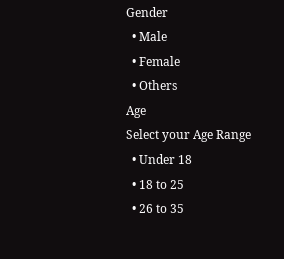Gender
  • Male
  • Female
  • Others
Age
Select your Age Range
  • Under 18
  • 18 to 25
  • 26 to 35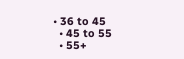• 36 to 45
  • 45 to 55
  • 55+